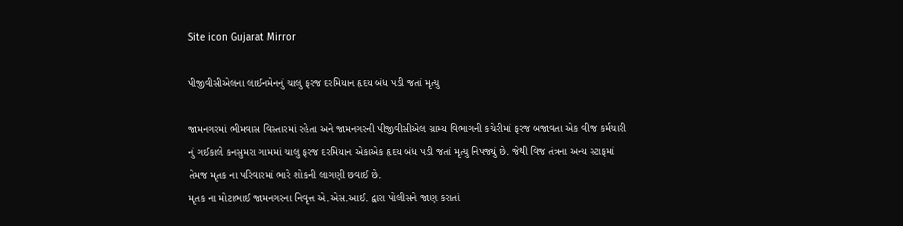Site icon Gujarat Mirror

પીજીવીસીએલના લાઈનમેનનું ચાલુ ફરજ દરમિયાન હૃદય બંધ પડી જતાં મૃત્યુ

જામનગરમાં ભીમવાસ વિસ્તારમાં રહેતા અને જામનગરની પીજીવીસીએલ ગ્રામ્ય વિભાગની કચેરીમાં ફરજ બજાવતા એક વીજ કર્મચારી નું ગઈકાલે કનસુમરા ગામમાં ચાલુ ફરજ દરમિયાન એકાએક હૃદય બંધ પડી જતાં મૃત્યુ નિપજ્યું છે. જેથી વિજ તંત્રના અન્ય સ્ટાફમાં તેમજ મૃતક ના પરિવારમાં ભારે શોકની લાગણી છવાઈ છે.
મૃતક ના મોટાભાઈ જામનગરના નિવૃત્ત એ.એસ.આઈ. દ્વારા પોલીસને જાણ કરાતાં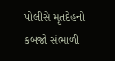પોલીસે મૃતદેહનો કબજો સંભાળી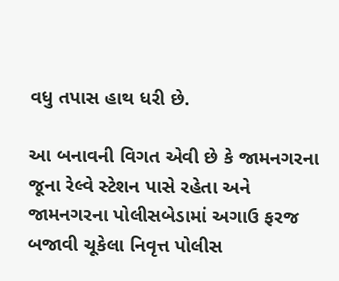વધુ તપાસ હાથ ધરી છે.

આ બનાવની વિગત એવી છે કે જામનગરના જૂના રેલ્વે સ્ટેશન પાસે રહેતા અને જામનગરના પોલીસબેડામાં અગાઉ ફરજ બજાવી ચૂકેલા નિવૃત્ત પોલીસ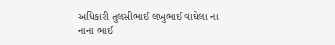અધિકારી તુલસીભાઈ લખુભાઈ વાઘેલા ના નાના ભાઈ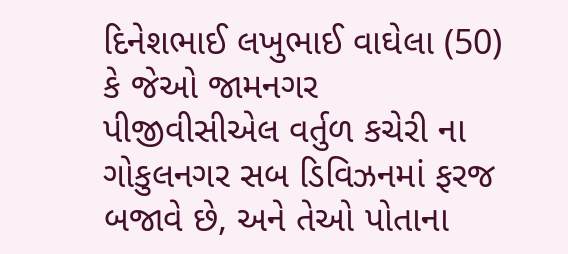દિનેશભાઈ લખુભાઈ વાઘેલા (50) કે જેઓ જામનગર પીજીવીસીએલ વર્તુળ કચેરી ના ગોકુલનગર સબ ડિવિઝનમાં ફરજ બજાવે છે, અને તેઓ પોતાના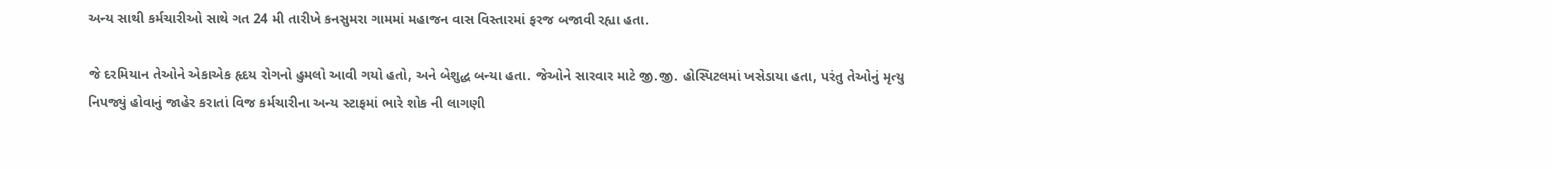અન્ય સાથી કર્મચારીઓ સાથે ગત 24 મી તારીખે કનસુમરા ગામમાં મહાજન વાસ વિસ્તારમાં ફરજ બજાવી રહ્યા હતા.

જે દરમિયાન તેઓને એકાએક હૃદય રોગનો હુમલો આવી ગયો હતો, અને બેશુદ્ધ બન્યા હતા. જેઓને સારવાર માટે જી.જી. હોસ્પિટલમાં ખસેડાયા હતા, પરંતુ તેઓનું મૃત્યુ નિપજ્યું હોવાનું જાહેર કરાતાં વિજ કર્મચારીના અન્ય સ્ટાફમાં ભારે શોક ની લાગણી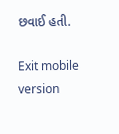છવાઈ હતી.

Exit mobile version